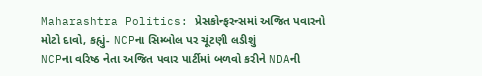Maharashtra Politics: પ્રેસકોન્ફરન્સમાં અજિત પવારનો મોટો દાવો, કહ્યું- NCPના સિમ્બોલ પર ચૂંટણી લડીશું
NCPના વરિષ્ઠ નેતા અજિત પવાર પાર્ટીમાં બળવો કરીને NDAની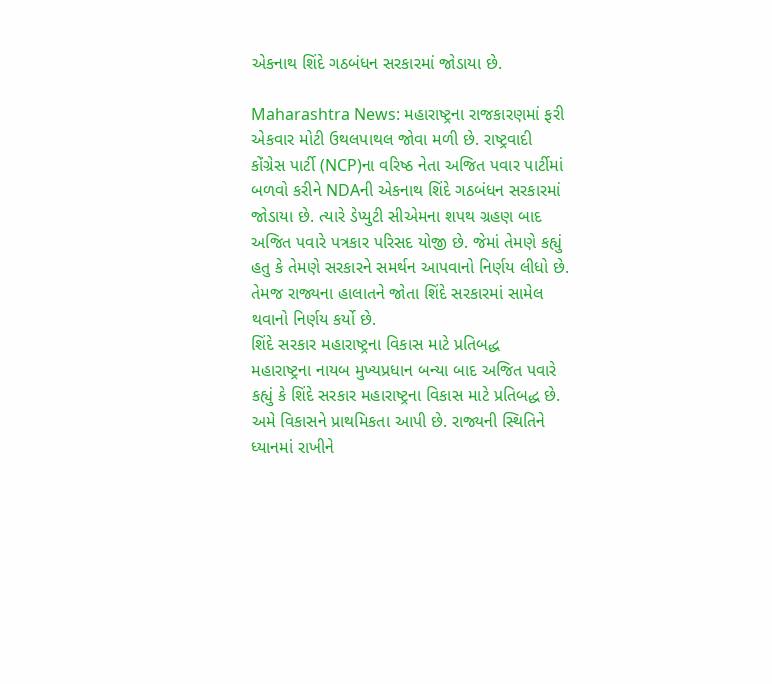એકનાથ શિંદે ગઠબંધન સરકારમાં જોડાયા છે.

Maharashtra News: મહારાષ્ટ્રના રાજકારણમાં ફરી એકવાર મોટી ઉથલપાથલ જોવા મળી છે. રાષ્ટ્રવાદી કોંગ્રેસ પાર્ટી (NCP)ના વરિષ્ઠ નેતા અજિત પવાર પાર્ટીમાં બળવો કરીને NDAની એકનાથ શિંદે ગઠબંધન સરકારમાં જોડાયા છે. ત્યારે ડેપ્યુટી સીએમના શપથ ગ્રહણ બાદ અજિત પવારે પત્રકાર પરિસદ યોજી છે. જેમાં તેમણે કહ્યું હતુ કે તેમણે સરકારને સમર્થન આપવાનો નિર્ણય લીધો છે. તેમજ રાજ્યના હાલાતને જોતા શિંદે સરકારમાં સામેલ થવાનો નિર્ણય કર્યો છે.
શિંદે સરકાર મહારાષ્ટ્રના વિકાસ માટે પ્રતિબદ્ધ
મહારાષ્ટ્રના નાયબ મુખ્યપ્રધાન બન્યા બાદ અજિત પવારે કહ્યું કે શિંદે સરકાર મહારાષ્ટ્રના વિકાસ માટે પ્રતિબદ્ધ છે. અમે વિકાસને પ્રાથમિકતા આપી છે. રાજ્યની સ્થિતિને ધ્યાનમાં રાખીને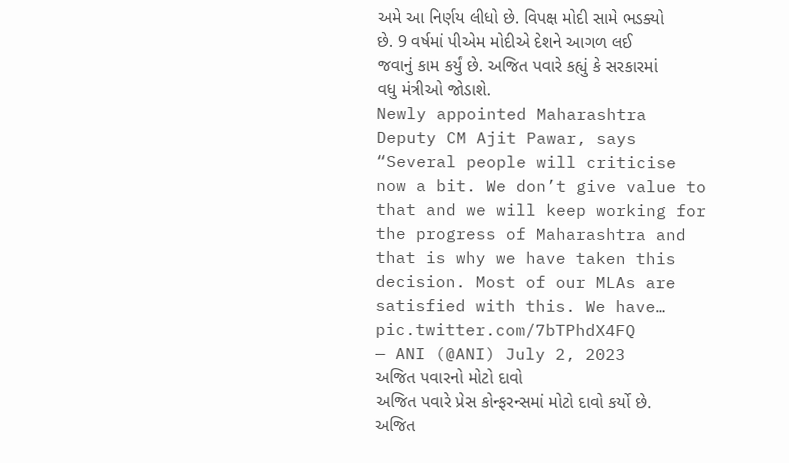અમે આ નિર્ણય લીધો છે. વિપક્ષ મોદી સામે ભડક્યો છે. 9 વર્ષમાં પીએમ મોદીએ દેશને આગળ લઈ જવાનું કામ કર્યું છે. અજિત પવારે કહ્યું કે સરકારમાં વધુ મંત્રીઓ જોડાશે.
Newly appointed Maharashtra Deputy CM Ajit Pawar, says “Several people will criticise now a bit. We don’t give value to that and we will keep working for the progress of Maharashtra and that is why we have taken this decision. Most of our MLAs are satisfied with this. We have… pic.twitter.com/7bTPhdX4FQ
— ANI (@ANI) July 2, 2023
અજિત પવારનો મોટો દાવો
અજિત પવારે પ્રેસ કોન્ફરન્સમાં મોટો દાવો કર્યો છે. અજિત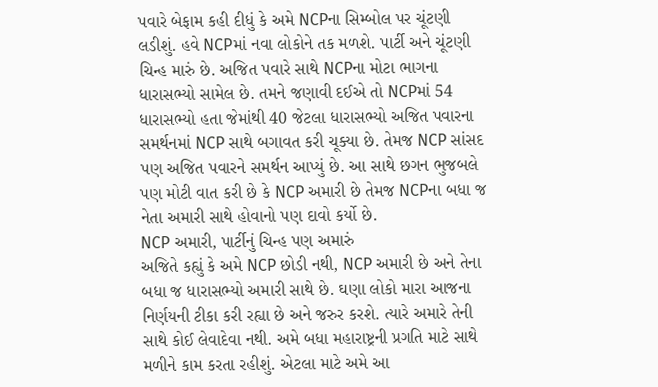પવારે બેફામ કહી દીધું કે અમે NCPના સિમ્બોલ પર ચૂંટણી લડીશું. હવે NCPમાં નવા લોકોને તક મળશે. પાર્ટી અને ચૂંટણી ચિન્હ મારું છે. અજિત પવારે સાથે NCPના મોટા ભાગના ધારાસભ્યો સામેલ છે. તમને જણાવી દઈએ તો NCPમાં 54 ધારાસભ્યો હતા જેમાંથી 40 જેટલા ધારાસભ્યો અજિત પવારના સમર્થનમાં NCP સાથે બગાવત કરી ચૂક્યા છે. તેમજ NCP સાંસદ પણ અજિત પવારને સમર્થન આપ્યું છે. આ સાથે છગન ભુજબલે પણ મોટી વાત કરી છે કે NCP અમારી છે તેમજ NCPના બધા જ નેતા અમારી સાથે હોવાનો પણ દાવો કર્યો છે.
NCP અમારી, પાર્ટીનું ચિન્હ પણ અમારું
અજિતે કહ્યું કે અમે NCP છોડી નથી, NCP અમારી છે અને તેના બધા જ ધારાસભ્યો અમારી સાથે છે. ઘણા લોકો મારા આજના નિર્ણયની ટીકા કરી રહ્યા છે અને જરુર કરશે. ત્યારે અમારે તેની સાથે કોઈ લેવાદેવા નથી. અમે બધા મહારાષ્ટ્રની પ્રગતિ માટે સાથે મળીને કામ કરતા રહીશું. એટલા માટે અમે આ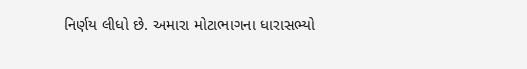નિર્ણય લીધો છે. અમારા મોટાભાગના ધારાસભ્યો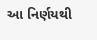આ નિર્ણયથી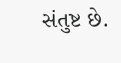સંતુષ્ટ છે.